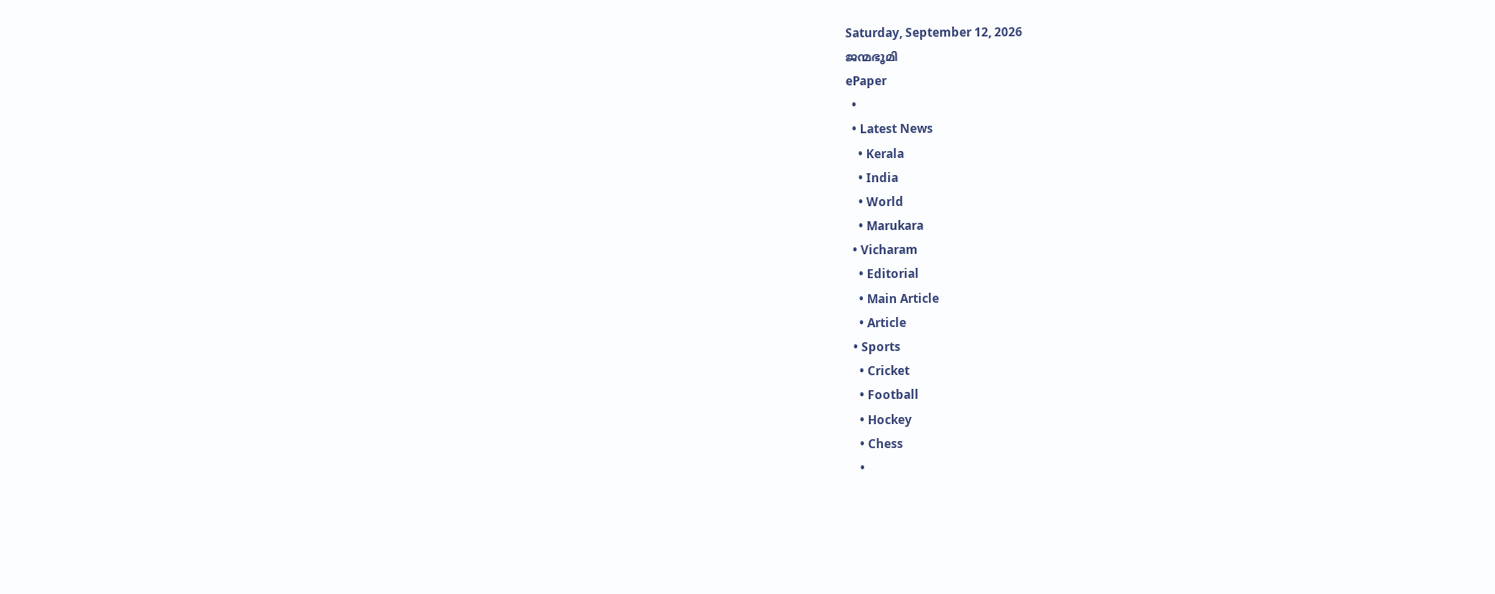Saturday, September 12, 2026
ജന്മഭൂമി
ePaper
  •
  • Latest News
    • Kerala
    • India
    • World
    • Marukara
  • Vicharam
    • Editorial
    • Main Article
    • Article
  • Sports
    • Cricket
    • Football
    • Hockey
    • Chess
    •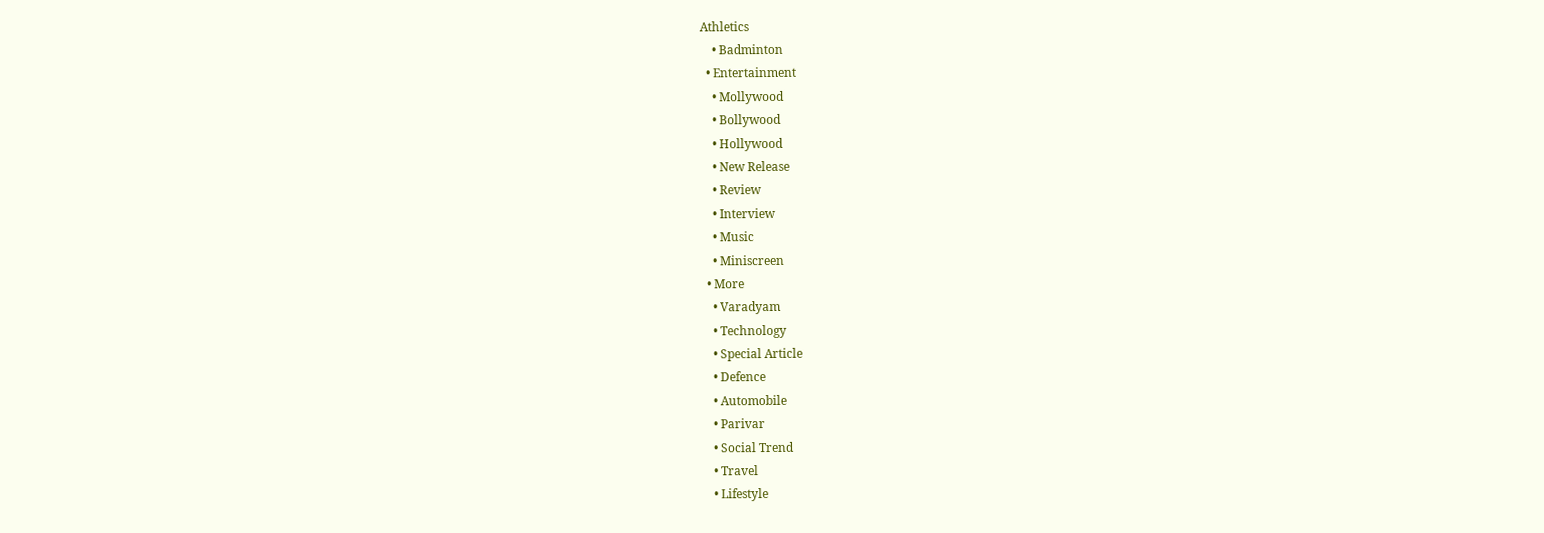Athletics
    • Badminton
  • Entertainment
    • Mollywood
    • Bollywood
    • Hollywood
    • New Release
    • Review
    • Interview
    • Music
    • Miniscreen
  • More
    • Varadyam
    • Technology
    • Special Article
    • Defence
    • Automobile
    • Parivar
    • Social Trend
    • Travel
    • Lifestyle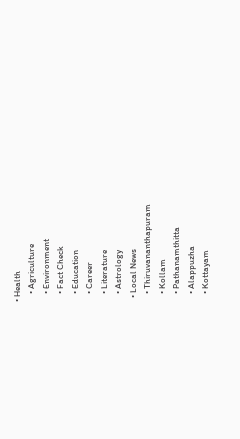• Health
    • Agriculture
    • Environment
    • Fact Check
    • Education
    • Career
    • Literature
    • Astrology
  • Local News
    • Thiruvananthapuram
    • Kollam
    • Pathanamthitta
    • Alappuzha
    • Kottayam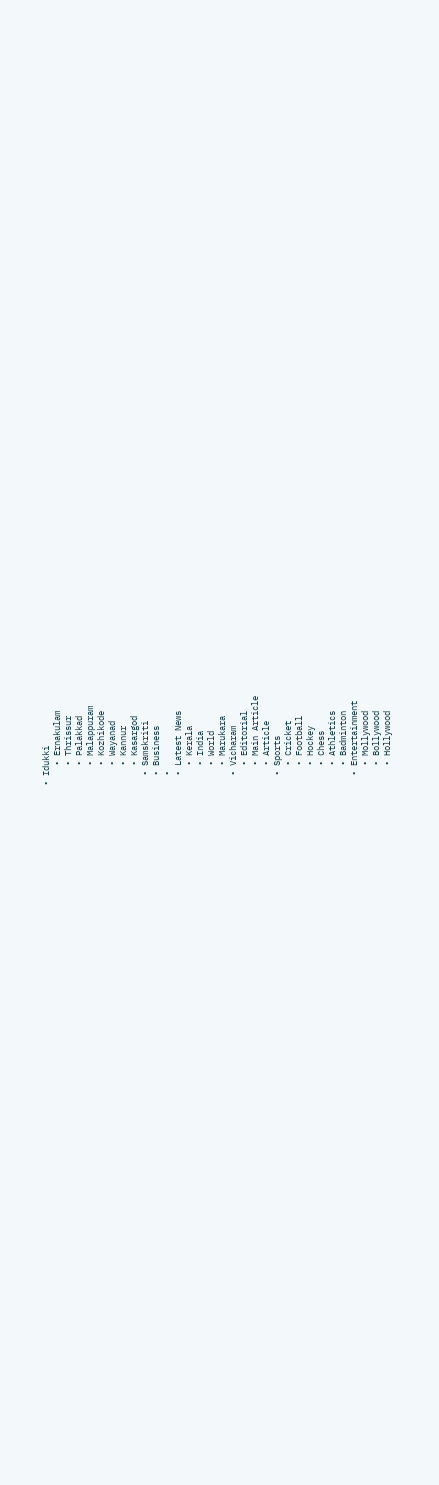• Idukki
    • Ernakulam
    • Thrissur
    • Palakkad
    • Malappuram
    • Kozhikode
    • Wayanad
    • Kannur
    • Kasargod
  • Samskriti
  • Business
  •
  • Latest News
    • Kerala
    • India
    • World
    • Marukara
  • Vicharam
    • Editorial
    • Main Article
    • Article
  • Sports
    • Cricket
    • Football
    • Hockey
    • Chess
    • Athletics
    • Badminton
  • Entertainment
    • Mollywood
    • Bollywood
    • Hollywood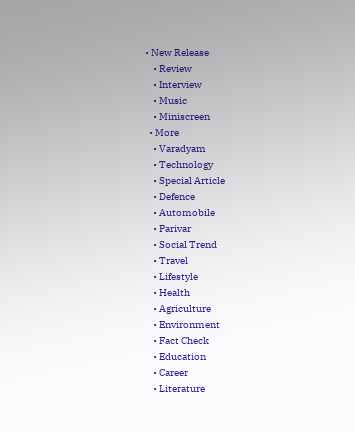• New Release
    • Review
    • Interview
    • Music
    • Miniscreen
  • More
    • Varadyam
    • Technology
    • Special Article
    • Defence
    • Automobile
    • Parivar
    • Social Trend
    • Travel
    • Lifestyle
    • Health
    • Agriculture
    • Environment
    • Fact Check
    • Education
    • Career
    • Literature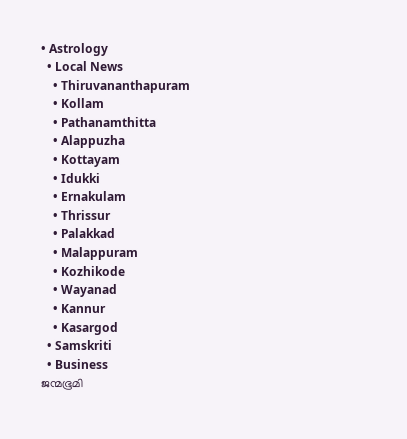• Astrology
  • Local News
    • Thiruvananthapuram
    • Kollam
    • Pathanamthitta
    • Alappuzha
    • Kottayam
    • Idukki
    • Ernakulam
    • Thrissur
    • Palakkad
    • Malappuram
    • Kozhikode
    • Wayanad
    • Kannur
    • Kasargod
  • Samskriti
  • Business
ജന്മഭൂമി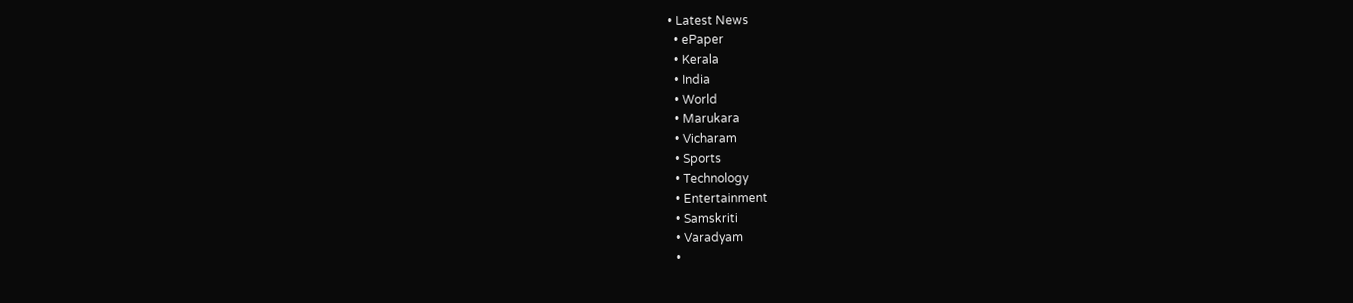• Latest News
  • ePaper
  • Kerala
  • India
  • World
  • Marukara
  • Vicharam
  • Sports
  • Technology
  • Entertainment
  • Samskriti
  • Varadyam
  •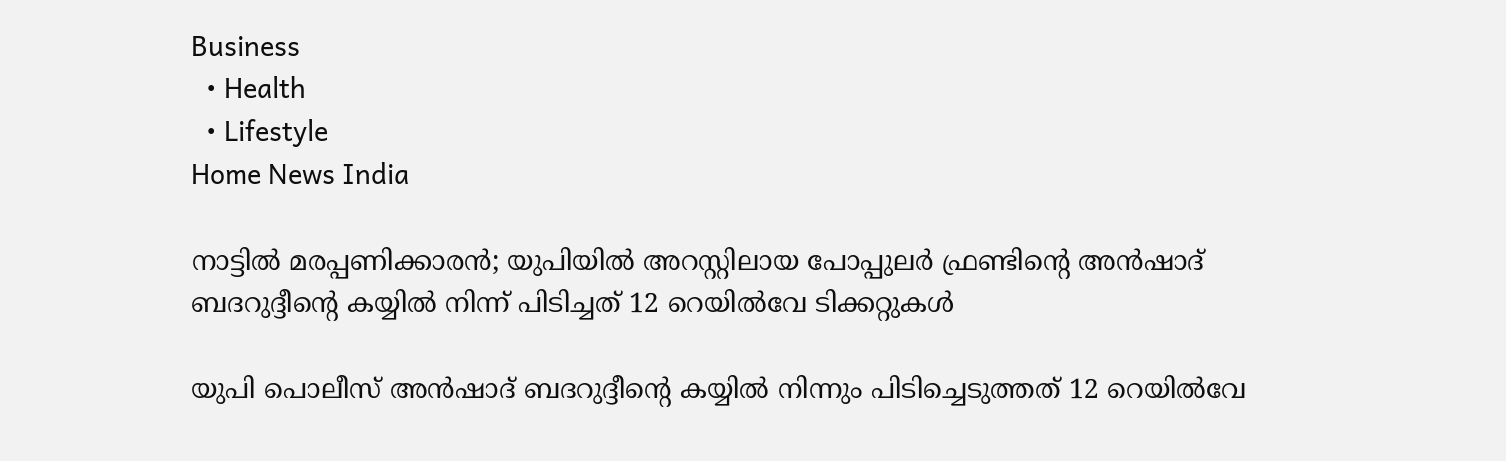Business
  • Health
  • Lifestyle
Home News India

നാട്ടില്‍ മരപ്പണിക്കാരന്‍; യുപിയില്‍ അറസ്റ്റിലായ പോപ്പുലര്‍ ഫ്രണ്ടിന്റെ അന്‍ഷാദ് ബദറുദ്ദീന്റെ കയ്യില്‍ നിന്ന് പിടിച്ചത് 12 റെയില്‍വേ ടിക്കറ്റുകള്‍

യുപി പൊലീസ് അന്‍ഷാദ് ബദറുദ്ദീന്റെ കയ്യില്‍ നിന്നും പിടിച്ചെടുത്തത് 12 റെയില്‍വേ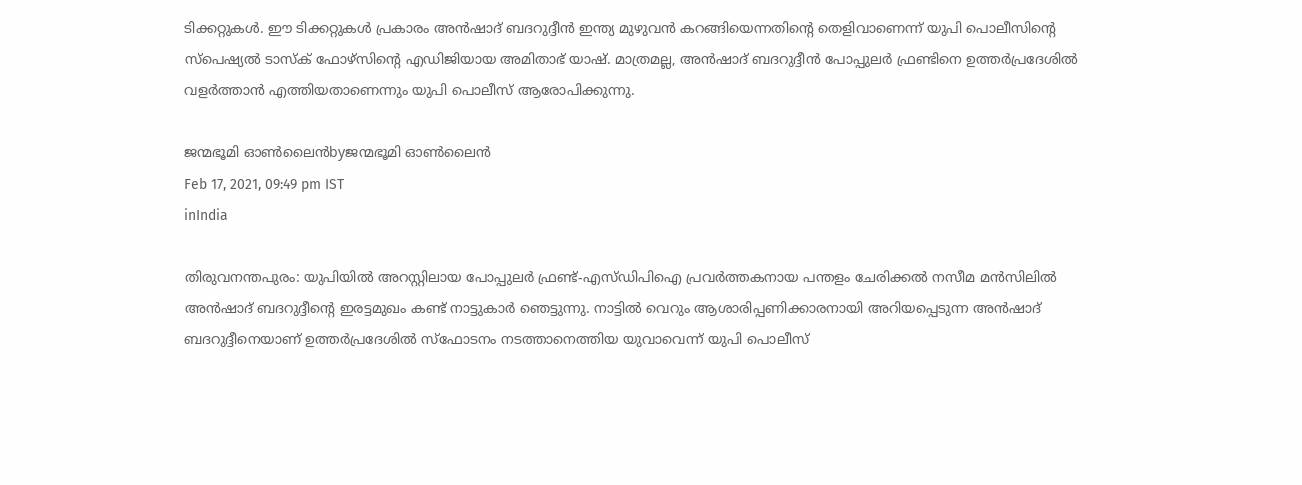ടിക്കറ്റുകള്‍. ഈ ടിക്കറ്റുകള്‍ പ്രകാരം അന്‍ഷാദ് ബദറുദ്ദീന്‍ ഇന്ത്യ മുഴുവന്‍ കറങ്ങിയെന്നതിന്റെ തെളിവാണെന്ന് യുപി പൊലീസിന്റെ സ്‌പെഷ്യല്‍ ടാസ്‌ക് ഫോഴ്‌സിന്റെ എഡിജിയായ അമിതാഭ് യാഷ്. മാത്രമല്ല, അന്‍ഷാദ് ബദറുദ്ദീന്‍ പോപ്പുലര്‍ ഫ്രണ്ടിനെ ഉത്തര്‍പ്രദേശില്‍ വളര്‍ത്താന്‍ എത്തിയതാണെന്നും യുപി പൊലീസ് ആരോപിക്കുന്നു.

ജന്മഭൂമി ഓണ്‍ലൈന്‍byജന്മഭൂമി ഓണ്‍ലൈന്‍
Feb 17, 2021, 09:49 pm IST
inIndia

തിരുവനന്തപുരം: യുപിയില്‍ അറസ്റ്റിലായ പോപ്പുലര്‍ ഫ്രണ്ട്-എസ്ഡിപിഐ പ്രവര്‍ത്തകനായ പന്തളം ചേരിക്കല്‍ നസീമ മന്‍സിലില്‍ അന്‍ഷാദ് ബദറുദ്ദീന്റെ ഇരട്ടമുഖം കണ്ട് നാട്ടുകാര്‍ ഞെട്ടുന്നു. നാട്ടില്‍ വെറും ആശാരിപ്പണിക്കാരനായി അറിയപ്പെടുന്ന അന്‍ഷാദ് ബദറുദ്ദീനെയാണ് ഉത്തര്‍പ്രദേശില്‍ സ്ഫോടനം നടത്താനെത്തിയ യുവാവെന്ന് യുപി പൊലീസ്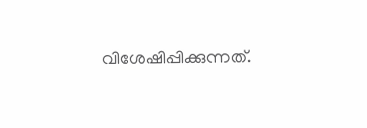വിശേഷിപ്പിക്കുന്നത്.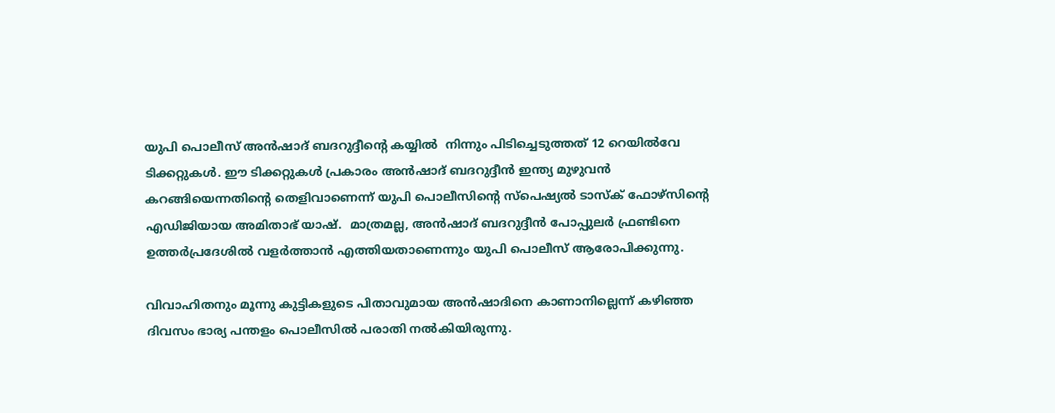യുപി പൊലീസ് അന്‍ഷാദ് ബദറുദ്ദീന്റെ കയ്യില്‍  നിന്നും പിടിച്ചെടുത്തത് 12 റെയില്‍വേ ടിക്കറ്റുകള്‍. ഈ ടിക്കറ്റുകള്‍ പ്രകാരം അന്‍ഷാദ് ബദറുദ്ദീന്‍ ഇന്ത്യ മുഴുവന്‍ കറങ്ങിയെന്നതിന്റെ തെളിവാണെന്ന് യുപി പൊലീസിന്റെ സ്‌പെഷ്യല്‍ ടാസ്‌ക് ഫോഴ്‌സിന്റെ എഡിജിയായ അമിതാഭ് യാഷ്.  മാത്രമല്ല, അന്‍ഷാദ് ബദറുദ്ദീന്‍ പോപ്പുലര്‍ ഫ്രണ്ടിനെ ഉത്തര്‍പ്രദേശില്‍ വളര്‍ത്താന്‍ എത്തിയതാണെന്നും യുപി പൊലീസ് ആരോപിക്കുന്നു.

വിവാഹിതനും മൂന്നു കുട്ടികളുടെ പിതാവുമായ അന്‍ഷാദിനെ കാണാനില്ലെന്ന് കഴിഞ്ഞ ദിവസം ഭാര്യ പന്തളം പൊലീസില്‍ പരാതി നല്‍കിയിരുന്നു.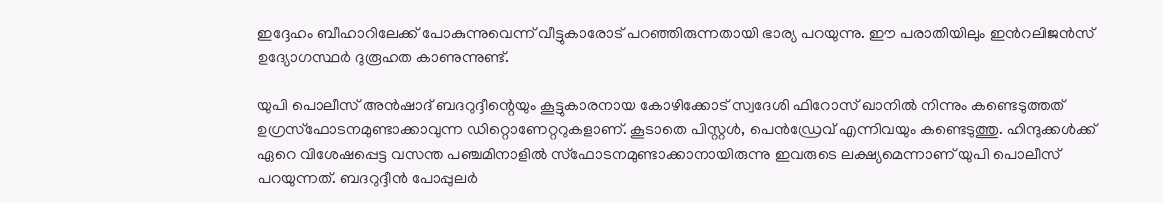ഇദ്ദേഹം ബീഹാറിലേക്ക് പോകുന്നുവെന്ന് വീട്ടുകാരോട് പറഞ്ഞിരുന്നതായി ഭാര്യ പറയുന്നു. ഈ പരാതിയിലും ഇന്‍റലിജന്‍സ് ഉദ്യോഗസ്ഥര്‍ ദുരൂഹത കാണുന്നുണ്ട്.

യുപി പൊലീസ് അന്‍ഷാദ് ബദറുദ്ദീന്റെയും കൂട്ടുകാരനായ കോഴിക്കോട് സ്വദേശി ഫിറോസ് ഖാനില്‍ നിന്നും കണ്ടെടുത്തത് ഉഗ്രസ്‌ഫോടനമുണ്ടാക്കാവുന്ന ഡിറ്റൊണേറ്ററുകളാണ്. കൂടാതെ പിസ്റ്റള്‍, പെന്‍ഡ്രേവ് എന്നിവയും കണ്ടെടുത്തു. ഹിന്ദുക്കള്‍ക്ക് ഏറെ വിശേഷപ്പെട്ട വസന്ത പഞ്ചമിനാളില്‍ സ്‌ഫോടനമുണ്ടാക്കാനായിരുന്നു ഇവരുടെ ലക്ഷ്യമെന്നാണ് യുപി പൊലീസ് പറയുന്നത്. ബദറുദ്ദീന്‍ പോപ്പുലര്‍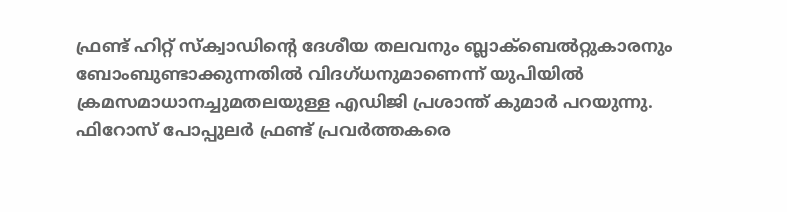ഫ്രണ്ട് ഹിറ്റ് സ്‌ക്വാഡിന്റെ ദേശീയ തലവനും ബ്ലാക്‌ബെല്‍റ്റുകാരനും ബോംബുണ്ടാക്കുന്നതില്‍ വിദഗ്ധനുമാണെന്ന് യുപിയില്‍ ക്രമസമാധാനച്ചുമതലയുള്ള എഡിജി പ്രശാന്ത് കുമാര്‍ പറയുന്നു. ഫിറോസ് പോപ്പുലര്‍ ഫ്രണ്ട് പ്രവര്‍ത്തകരെ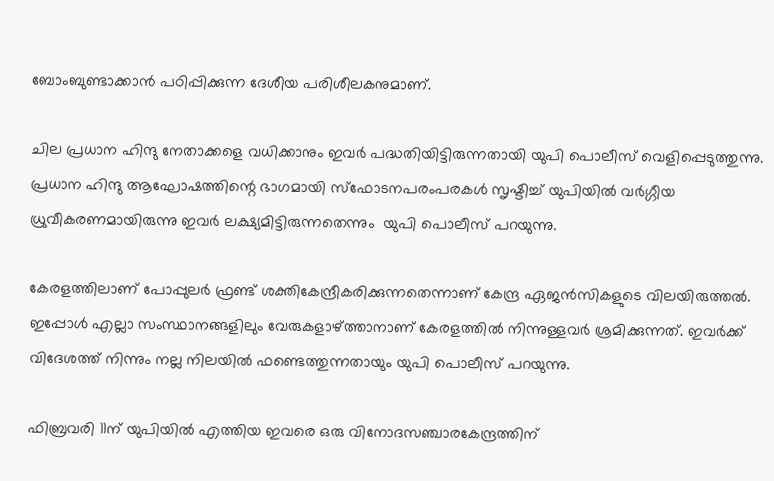ബോംബുണ്ടാക്കാന്‍ പഠിപ്പിക്കുന്ന ദേശീയ പരിശീലകനുമാണ്.

ചില പ്രധാന ഹിന്ദു നേതാക്കളെ വധിക്കാനും ഇവര്‍ പദ്ധതിയിട്ടിരുന്നതായി യുപി പൊലീസ് വെളിപ്പെടുത്തുന്നു. പ്രധാന ഹിന്ദു ആഘോഷത്തിന്റെ ഭാഗമായി സ്ഫോടനപരംപരകള്‍ സൃഷ്ടിച്ച് യുപിയില്‍ വര്‍ഗ്ഗീയ ധ്രുവീകരണമായിരുന്നു ഇവര്‍ ലക്ഷ്യമിട്ടിരുന്നതെന്നും  യുപി പൊലീസ് പറയുന്നു.

കേരളത്തിലാണ് പോപ്പുലര്‍ ഫ്രണ്ട് ശക്തികേന്ദ്രീകരിക്കുന്നതെന്നാണ് കേന്ദ്ര ഏജന്‍സികളുടെ വിലയിരുത്തല്‍. ഇപ്പോള്‍ എല്ലാ സംസ്ഥാനങ്ങളിലും വേരുകളാഴ്‌ത്താനാണ് കേരളത്തില്‍ നിന്നുള്ളവര്‍ ശ്രമിക്കുന്നത്. ഇവര്‍ക്ക് വിദേശത്ത് നിന്നും നല്ല നിലയില്‍ ഫണ്ടെത്തുന്നതായും യുപി പൊലീസ് പറയുന്നു.

ഫിബ്രവരി 11ന് യുപിയില്‍ എത്തിയ ഇവരെ ഒരു വിനോദസഞ്ചാരകേന്ദ്രത്തിന്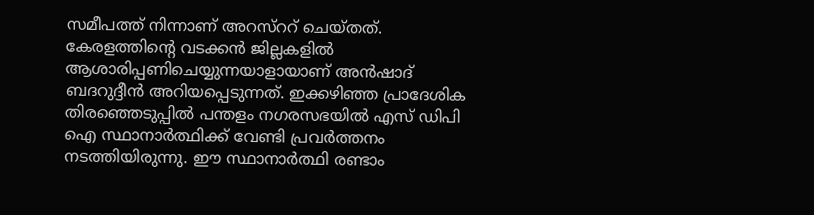സമീപത്ത് നിന്നാണ് അറസ്‌ററ് ചെയ്തത്. കേരളത്തിന്റെ വടക്കന്‍ ജില്ലകളില്‍ ആശാരിപ്പണിചെയ്യുന്നയാളായാണ് അന്‍ഷാദ് ബദറുദ്ദീന്‍ അറിയപ്പെടുന്നത്. ഇക്കഴിഞ്ഞ പ്രാദേശിക തിരഞ്ഞെടുപ്പില്‍ പന്തളം നഗരസഭയില്‍ എസ് ഡിപി ഐ സ്ഥാനാര്‍ത്ഥിക്ക് വേണ്ടി പ്രവര്‍ത്തനം നടത്തിയിരുന്നു. ഈ സ്ഥാനാര്‍ത്ഥി രണ്ടാം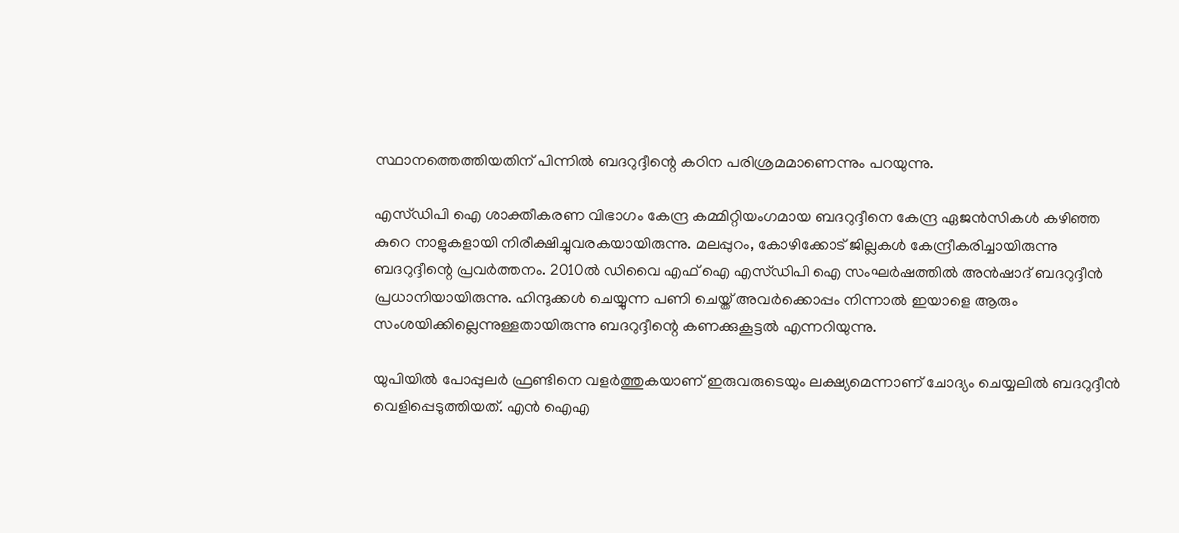സ്ഥാനത്തെത്തിയതിന് പിന്നില്‍ ബദറുദ്ദീന്റെ കഠിന പരിശ്രമമാണെന്നും പറയുന്നു.

എസ്ഡിപി ഐ ശാക്തീകരണ വിഭാഗം കേന്ദ്ര കമ്മിറ്റിയംഗമായ ബദറുദ്ദീനെ കേന്ദ്ര ഏജന്‍സികള്‍ കഴിഞ്ഞ കുറെ നാളുകളായി നിരീക്ഷിച്ചുവരകയായിരുന്നു. മലപ്പുറം, കോഴിക്കോട് ജില്ലകള്‍ കേന്ദ്രീകരിച്ചായിരുന്നു ബദറുദ്ദീന്റെ പ്രവര്‍ത്തനം. 2010ല്‍ ഡിവൈ എഫ് ഐ എസ്ഡിപി ഐ സംഘര്‍ഷത്തില്‍ അന്‍ഷാദ് ബദറുദ്ദീന്‍ പ്രധാനിയായിരുന്നു. ഹിന്ദുക്കള്‍ ചെയ്യുന്ന പണി ചെയ്ത് അവര്‍ക്കൊപ്പം നിന്നാല്‍ ഇയാളെ ആരും സംശയിക്കില്ലെന്നുള്ളതായിരുന്നു ബദറുദ്ദീന്റെ കണക്കുകൂട്ടല്‍ എന്നറിയുന്നു.

യുപിയില്‍ പോപ്പുലര്‍ ഫ്രണ്ടിനെ വളര്‍ത്തുകയാണ് ഇരുവരുടെയും ലക്ഷ്യമെന്നാണ് ചോദ്യം ചെയ്യലില്‍ ബദറുദ്ദീന്‍ വെളിപ്പെടുത്തിയത്. എന്‍ ഐഎ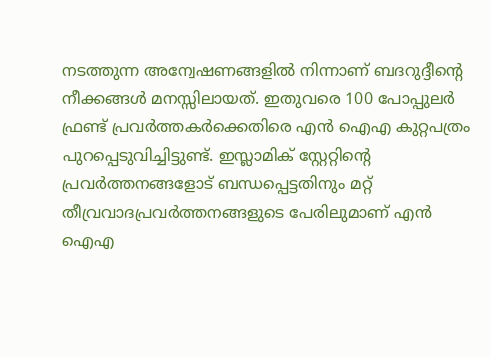നടത്തുന്ന അന്വേഷണങ്ങളില്‍ നിന്നാണ് ബദറുദ്ദീന്റെ നീക്കങ്ങള്‍ മനസ്സിലായത്. ഇതുവരെ 100 പോപ്പുലര്‍ ഫ്രണ്ട് പ്രവര്‍ത്തകര്‍ക്കെതിരെ എന്‍ ഐഎ കുറ്റപത്രം പുറപ്പെടുവിച്ചിട്ടുണ്ട്. ഇസ്ലാമിക് സ്റ്റേറ്റിന്റെ പ്രവര്‍ത്തനങ്ങളോട് ബന്ധപ്പെട്ടതിനും മറ്റ് തീവ്രവാദപ്രവര്‍ത്തനങ്ങളുടെ പേരിലുമാണ് എന്‍ ഐഎ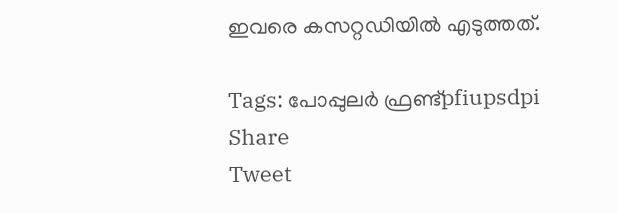ഇവരെ കസറ്റഡിയില്‍ എടുത്തത്.

Tags: പോപ്പുലര്‍ ഫ്രണ്ട്pfiupsdpi
Share
Tweet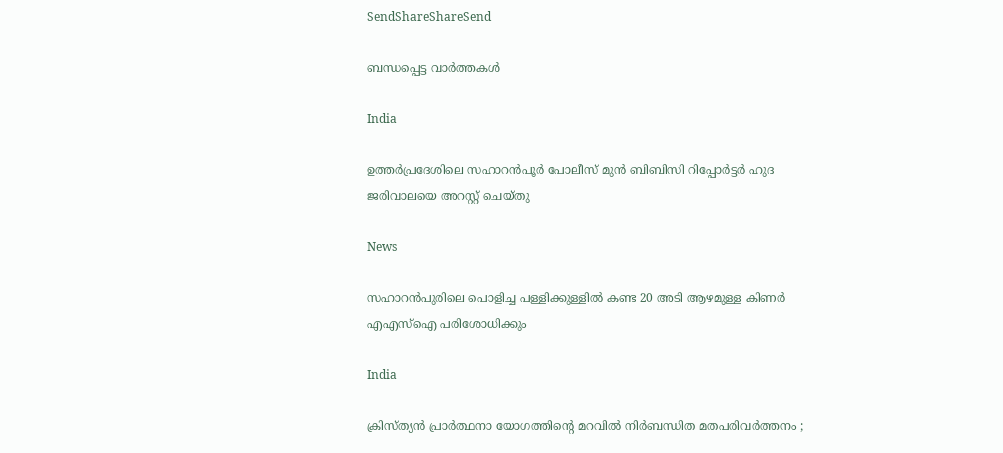SendShareShareSend

ബന്ധപ്പെട്ട വാര്‍ത്തകള്‍

India

ഉത്തര്‍പ്രദേശിലെ സഹാറൻപൂർ പോലീസ് മുൻ ബിബിസി റിപ്പോർട്ടർ ഹുദ ജരിവാലയെ അറസ്റ്റ് ചെയ്തു

News

സഹാറൻപുരിലെ പൊളിച്ച പള്ളിക്കുള്ളിൽ കണ്ട 20 അടി ആഴമുള്ള കിണർ എഎസ്‌ഐ പരിശോധിക്കും

India

ക്രിസ്ത്യൻ പ്രാർത്ഥനാ യോഗത്തിന്റെ മറവിൽ നിർബന്ധിത മതപരിവർത്തനം ;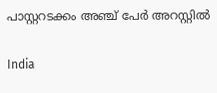പാസ്റ്ററടക്കം അഞ്ച് പേർ അറസ്റ്റിൽ

India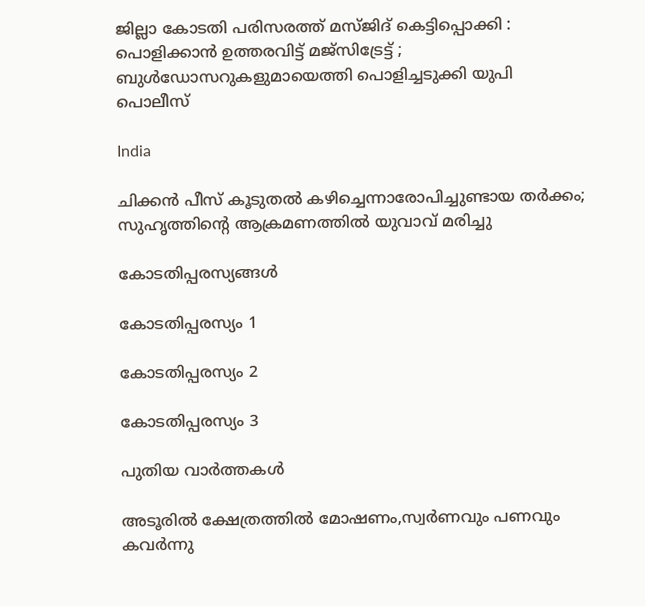ജില്ലാ കോടതി പരിസരത്ത് മസ്ജിദ് കെട്ടിപ്പൊക്കി : പൊളിക്കാൻ ഉത്തരവിട്ട് മജ്സിട്രേട്ട് ; ബുൾഡോസറുകളുമായെത്തി പൊളിച്ചടുക്കി യുപി പൊലീസ്

India

ചിക്കൻ പീസ് കൂടുതൽ കഴിച്ചെന്നാരോപിച്ചുണ്ടായ തർക്കം; സുഹൃത്തിന്റെ ആക്രമണത്തിൽ യുവാവ് മരിച്ചു

കോടതിപ്പരസ്യങ്ങള്‍

കോടതിപ്പരസ്യം 1

കോടതിപ്പരസ്യം 2

കോടതിപ്പരസ്യം 3

പുതിയ വാര്‍ത്തകള്‍

അടൂരില്‍ ക്ഷേത്രത്തില്‍ മോഷണം,സ്വര്‍ണവും പണവും കവര്‍ന്നു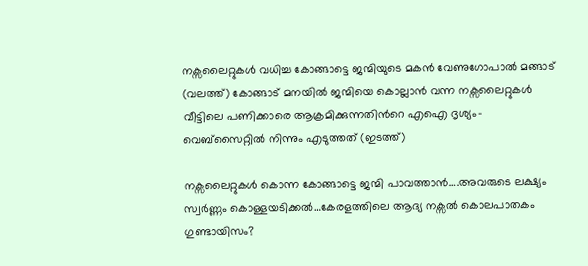നക്സലൈറ്റുകള്‍ വധിച്ച കോങ്ങാട്ടെ ജന്മിയുടെ മകന്‍ വേണുഗോപാല്‍ മങ്ങാട് (വലത്ത്) കോങ്ങാട് മനയില്‍ ജന്മിയെ കൊല്ലാന്‍ വന്ന നക്സലൈറ്റുകള്‍ വീട്ടിലെ പണിക്കാരെ ആക്രമിക്കുന്നതിന്‍റെ എഐ ദൃശ്യം- വെബ്സൈറ്റില്‍ നിന്നും എടുത്തത് (ഇടത്ത്)

നക്സലൈറ്റുകള്‍ കൊന്ന കോങ്ങാട്ടെ ജന്മി പാവത്താന്‍….അവരുടെ ലക്ഷ്യം സ്വര്‍ണ്ണം കൊള്ളയടിക്കല്‍…കേരളത്തിലെ ആദ്യ നക്സല്‍ കൊലപാതകം ഗുണ്ടായിസം?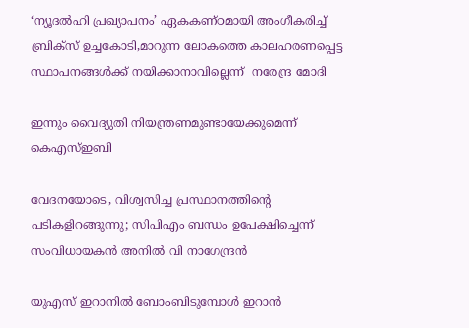‘ന്യൂദല്‍ഹി പ്രഖ്യാപനം’ ഏകകണ്ഠമായി അംഗീകരിച്ച് ബ്രിക്സ് ഉച്ചകോടി,മാറുന്ന ലോകത്തെ കാലഹരണപ്പെട്ട സ്ഥാപനങ്ങള്‍ക്ക് നയിക്കാനാവില്ലെന്ന്  നരേന്ദ്ര മോദി

ഇന്നും വൈദ്യുതി നിയന്ത്രണമുണ്ടായേക്കുമെന്ന് കെഎസ്ഇബി

വേദനയോടെ, വിശ്വസിച്ച പ്രസ്ഥാനത്തിന്റെ പടികളിറങ്ങുന്നു; സിപിഎം ബന്ധം ഉപേക്ഷിച്ചെന്ന് സംവിധായകന്‍ അനില്‍ വി നാഗേന്ദ്രന്‍

യുഎസ് ഇറാനില്‍ ബോംബിടുമ്പോള്‍ ഇറാന്‍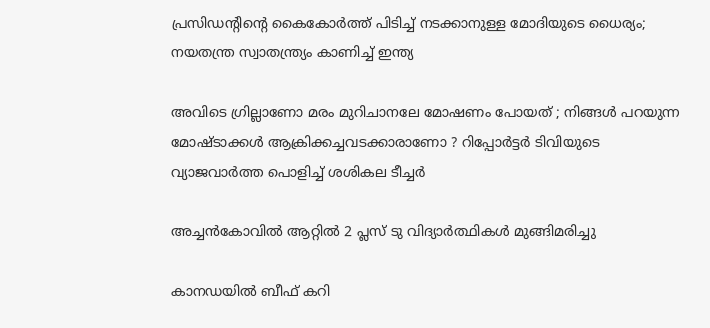പ്രസിഡന്‍റിന്റെ കൈകോര്‍ത്ത് പിടിച്ച് നടക്കാനുള്ള മോദിയുടെ ധൈര്യം; നയതന്ത്ര സ്വാതന്ത്ര്യം കാണിച്ച് ഇന്ത്യ

അവിടെ ഗ്രില്ലാണോ മരം മുറിചാനലേ മോഷണം പോയത് ; നിങ്ങൾ പറയുന്ന മോഷ്ടാക്കൾ ആക്രിക്കച്ചവടക്കാരാണോ ? റിപ്പോർട്ടർ ടിവിയുടെ വ്യാജവാർത്ത പൊളിച്ച് ശശികല ടീച്ചർ

അച്ചന്‍കോവില്‍ ആറ്റില്‍ 2 പ്ലസ് ടു വിദ്യാര്‍ത്ഥികള്‍ മുങ്ങിമരിച്ചു

കാനഡയിൽ ബീഫ് കറി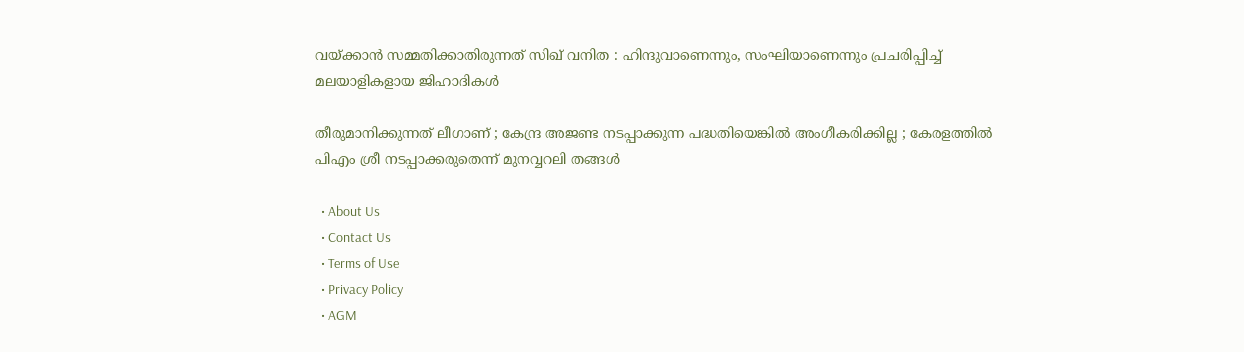വയ്‌ക്കാൻ സമ്മതിക്കാതിരുന്നത് സിഖ് വനിത : ഹിന്ദുവാണെന്നും, സംഘിയാണെന്നും പ്രചരിപ്പിച്ച് മലയാളികളായ ജിഹാദികൾ

തീരുമാനിക്കുന്നത് ലീഗാണ് ; കേന്ദ്ര അജണ്ട നടപ്പാക്കുന്ന പദ്ധതിയെങ്കിൽ അംഗീകരിക്കില്ല ; കേരളത്തിൽ പിഎം ശ്രീ നടപ്പാക്കരുതെന്ന് മുനവ്വറലി തങ്ങൾ

  • About Us
  • Contact Us
  • Terms of Use
  • Privacy Policy
  • AGM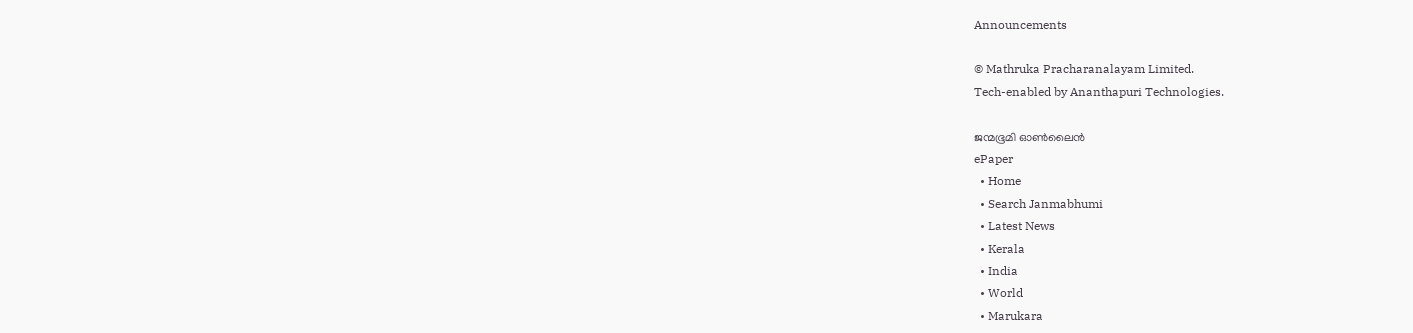Announcements

© Mathruka Pracharanalayam Limited.
Tech-enabled by Ananthapuri Technologies.

ജന്മഭൂമി ഓണ്‍ലൈന്‍
ePaper
  • Home
  • Search Janmabhumi
  • Latest News
  • Kerala
  • India
  • World
  • Marukara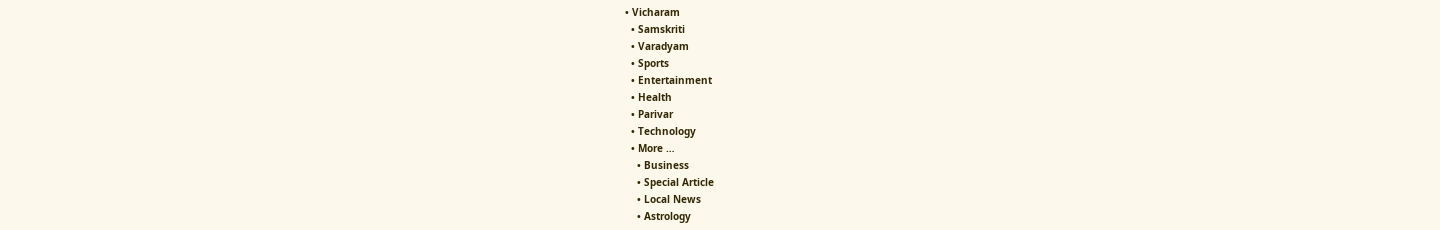• Vicharam
  • Samskriti
  • Varadyam
  • Sports
  • Entertainment
  • Health
  • Parivar
  • Technology
  • More …
    • Business
    • Special Article
    • Local News
    • Astrology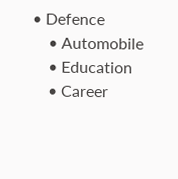• Defence
    • Automobile
    • Education
    • Career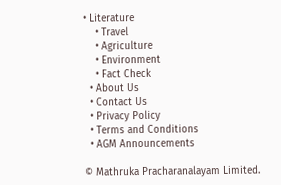• Literature
    • Travel
    • Agriculture
    • Environment
    • Fact Check
  • About Us
  • Contact Us
  • Privacy Policy
  • Terms and Conditions
  • AGM Announcements

© Mathruka Pracharanalayam Limited.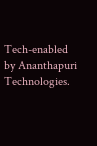Tech-enabled by Ananthapuri Technologies.